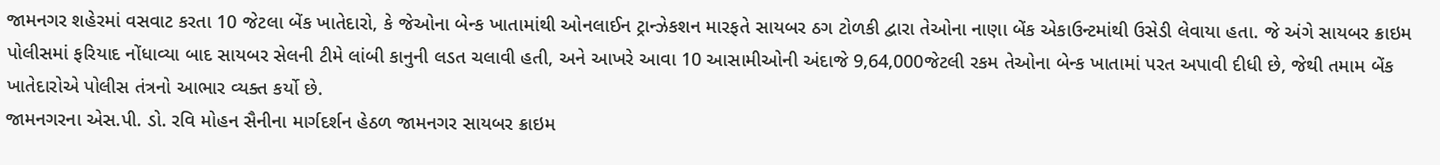જામનગર શહેરમાં વસવાટ કરતા 10 જેટલા બેંક ખાતેદારો, કે જેઓના બેન્ક ખાતામાંથી ઓનલાઈન ટ્રાન્ઝેકશન મારફતે સાયબર ઠગ ટોળકી દ્વારા તેઓના નાણા બેંક એકાઉન્ટમાંથી ઉસેડી લેવાયા હતા. જે અંગે સાયબર ક્રાઇમ પોલીસમાં ફરિયાદ નોંધાવ્યા બાદ સાયબર સેલની ટીમે લાંબી કાનુની લડત ચલાવી હતી, અને આખરે આવા 10 આસામીઓની અંદાજે 9,64,000જેટલી રકમ તેઓના બેન્ક ખાતામાં પરત અપાવી દીધી છે, જેથી તમામ બેંક ખાતેદારોએ પોલીસ તંત્રનો આભાર વ્યક્ત કર્યો છે.
જામનગરના એસ.પી. ડો. રવિ મોહન સૈનીના માર્ગદર્શન હેઠળ જામનગર સાયબર ક્રાઇમ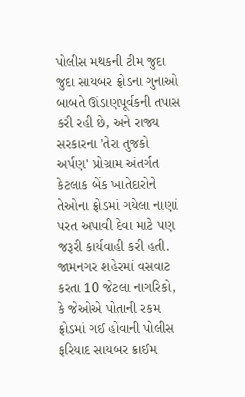પોલીસ મથકની ટીમ જુદા જુદા સાયબર ફ્રોડના ગુનાઓ બાબતે ઊંડાણપૂર્વકની તપાસ કરી રહી છે, અને રાજ્ય સરકારના 'તેરા તુજકો અર્પણ' પ્રોગ્રામ અંતર્ગત કેટલાક બેંક ખાતેદારોને તેઓના ફ્રોડમાં ગયેલા નાણાં પરત અપાવી દેવા માટે પણ જરૂરી કાર્યવાહી કરી હતી. જામનગર શહેરમાં વસવાટ કરતા 10 જેટલા નાગરિકો, કે જેઓએ પોતાની રકમ ફ્રોડમાં ગઈ હોવાની પોલીસ ફરિયાદ સાયબર ક્રાઈમ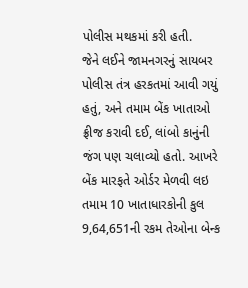પોલીસ મથકમાં કરી હતી.
જેને લઈને જામનગરનું સાયબર પોલીસ તંત્ર હરકતમાં આવી ગયું હતું, અને તમામ બેંક ખાતાઓ ફ્રીજ કરાવી દઈ, લાંબો કાનુંની જંગ પણ ચલાવ્યો હતો. આખરે બેંક મારફતે ઓર્ડર મેળવી લઇ તમામ 10 ખાતાધારકોની કુલ 9,64,651ની રકમ તેઓના બેન્ક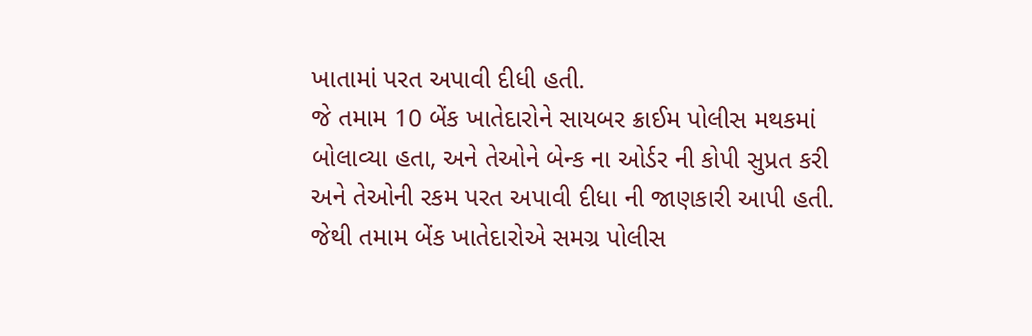ખાતામાં પરત અપાવી દીધી હતી.
જે તમામ 10 બેંક ખાતેદારોને સાયબર ક્રાઈમ પોલીસ મથકમાં બોલાવ્યા હતા, અને તેઓને બેન્ક ના ઓર્ડર ની કોપી સુપ્રત કરી અને તેઓની રકમ પરત અપાવી દીધા ની જાણકારી આપી હતી. જેથી તમામ બેંક ખાતેદારોએ સમગ્ર પોલીસ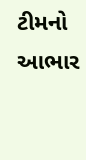ટીમનો આભાર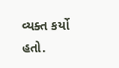વ્યક્ત કર્યો હતો.